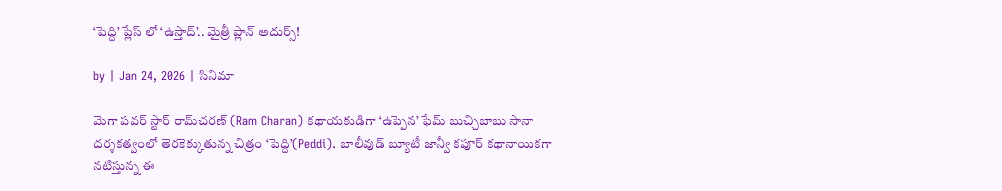‘పెద్ది’ ప్లేస్ లో ‘ఉస్తాద్’.. మైత్రీ ప్లాన్ అదుర్స్!

by | Jan 24, 2026 | సినిమా

మెగా పవర్ స్టార్ రామ్‌చరణ్‌ (Ram Charan) కథాయకుడిగా ‘ఉప్పెన’ ఫేమ్‌ బుచ్చిబాబు సానా దర్శకత్వంలో తెరకెక్కుతున్న చిత్రం ‘పెద్ది’(Peddi). బాలీవుడ్ బ్యూటీ జాన్వీ కపూర్‌ కథానాయికగా నటిస్తున్న ఈ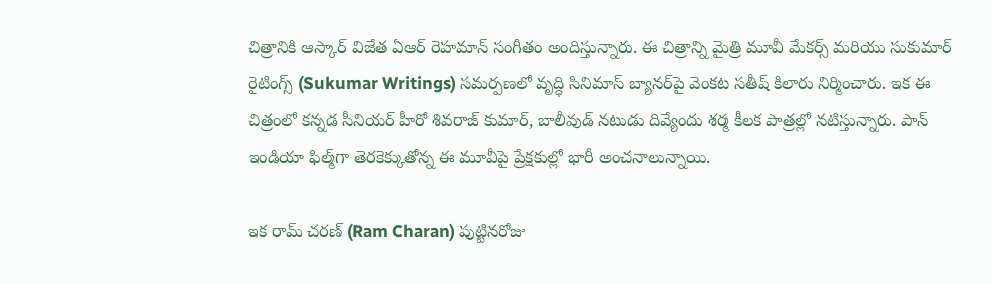చిత్రానికి ఆస్కార్‌ విజేత ఏఆర్‌ రెహమాన్‌ సంగీతం అందిస్తున్నారు. ఈ చిత్రాన్ని మైత్రి మూవీ మేకర్స్ మరియు సుకుమార్ రైటింగ్స్ (Sukumar Writings) సమర్పణలో వృద్ధి సినిమాస్ బ్యానర్‌పై వెంకట సతీష్ కిలారు నిర్మించారు. ఇక ఈ చిత్రంలో కన్నడ సీనియర్ హీరో శివరాజ్ కుమార్, బాలీవుడ్ నటుడు దివ్యేందు శర్మ కీలక పాత్రల్లో నటిస్తున్నారు. పాన్‌ ఇండియా ఫిల్మ్‌గా తెరకెక్కుతోన్న ఈ మూవీపై ప్రేక్షకుల్లో భారీ అంచనాలున్నాయి.

ఇక రామ్ చరణ్ (Ram Charan) పుట్టినరోజు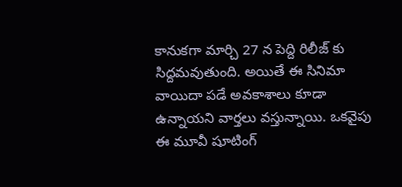కానుకగా మార్చి 27 న పెద్ది రిలీజ్ కు సిద్దమవుతుంది. అయితే ఈ సినిమా వాయిదా పడే అవకాశాలు కూడా ఉన్నాయని వార్తలు వస్తున్నాయి. ఒకవైపు ఈ మూవీ షూటింగ్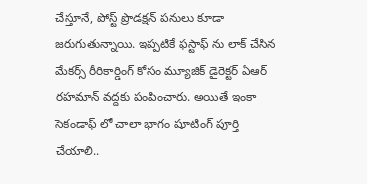చేస్తూనే, పోస్ట్ ప్రొడక్షన్ పనులు కూడా జరుగుతున్నాయి. ఇప్పటికే ఫస్టాఫ్ ను లాక్ చేసిన మేకర్స్ రీరికార్డింగ్ కోసం మ్యూజిక్ డైరెక్టర్ ఏఆర్ రహమాన్ వద్దకు పంపించారు. అయితే ఇంకా సెకండాఫ్ లో చాలా భాగం షూటింగ్ పూర్తి చేయాలి..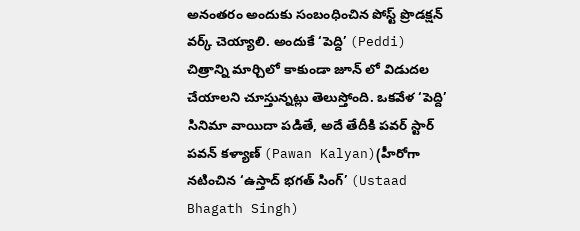అనంతరం అందుకు సంబంధించిన పోస్ట్ ప్రొడక్షన్ వర్క్ చెయ్యాలి. అందుకే ‘పెద్ది’ (Peddi) చిత్రాన్ని మార్చిలో కాకుండా జూన్ లో విడుదల చేయాలని చూస్తున్నట్లు తెలుస్తోంది. ఒకవేళ ‘పెద్ది’ సినిమా వాయిదా పడితే, అదే తేదీకి పవర్ స్టార్ పవన్ కళ్యాణ్ (Pawan Kalyan)(హీరోగా నటించిన ‘ఉస్తాద్ భగత్ సింగ్’ (Ustaad Bhagath Singh)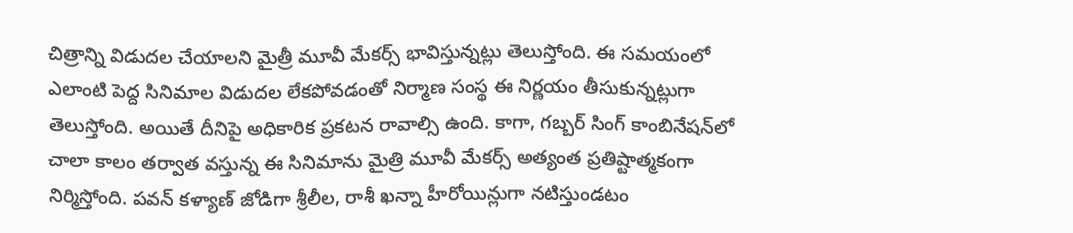చిత్రాన్ని విడుదల చేయాలని మైత్రీ మూవీ మేకర్స్ భావిస్తున్నట్లు తెలుస్తోంది. ఈ సమయంలో ఎలాంటి పెద్ద సినిమాల విడుదల లేకపోవడంతో నిర్మాణ సంస్థ ఈ నిర్ణయం తీసుకున్నట్లుగా తెలుస్తోంది. అయితే దీనిపై అధికారిక ప్రకటన రావాల్సి ఉంది. కాగా, గబ్బర్ సింగ్ కాంబినేషన్‌లో చాలా కాలం తర్వాత వస్తున్న ఈ సినిమాను మైత్రి మూవీ మేకర్స్ అత్యంత ప్రతిష్టాత్మకంగా నిర్మిస్తోంది. పవన్ కళ్యాణ్ జోడిగా శ్రీలీల, రాశీ ఖన్నా హీరోయిన్లుగా నటిస్తుండటం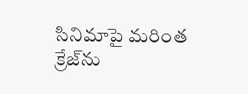సినిమాపై మరింత క్రేజ్‌ను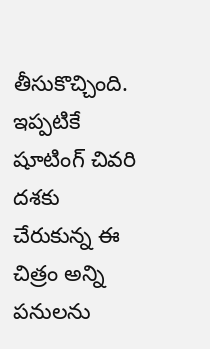తీసుకొచ్చింది. ఇప్పటికే షూటింగ్ చివరి దశకు చేరుకున్న ఈ చిత్రం అన్ని పనులను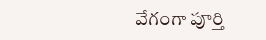వేగంగా పూర్తి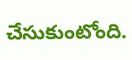చేసుకుంటోంది.